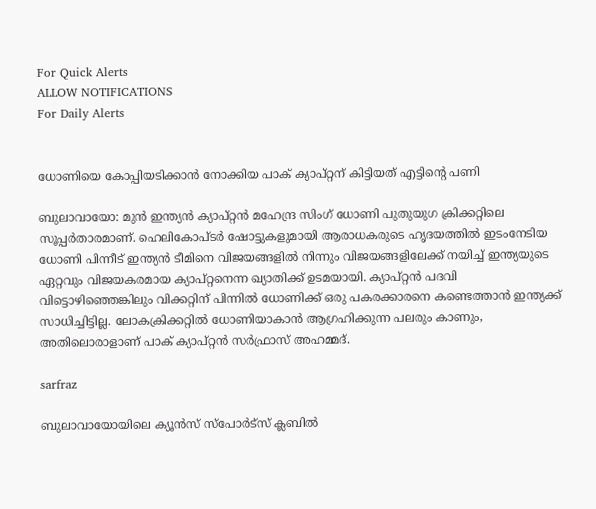For Quick Alerts
ALLOW NOTIFICATIONS
For Daily Alerts


ധോണിയെ കോപ്പിയടിക്കാന്‍ നോക്കിയ പാക് ക്യാപ്റ്റന് കിട്ടിയത് എട്ടിന്റെ പണി

ബുലാവായോ: മുന്‍ ഇന്ത്യന്‍ ക്യാപ്റ്റന്‍ മഹേന്ദ്ര സിംഗ് ധോണി പുതുയുഗ ക്രിക്കറ്റിലെ സൂപ്പര്‍താരമാണ്. ഹെലികോപ്ടര്‍ ഷോട്ടുകളുമായി ആരാധകരുടെ ഹൃദയത്തില്‍ ഇടംനേടിയ ധോണി പിന്നീട് ഇന്ത്യന്‍ ടീമിനെ വിജയങ്ങളില്‍ നിന്നും വിജയങ്ങളിലേക്ക് നയിച്ച് ഇന്ത്യയുടെ ഏറ്റവും വിജയകരമായ ക്യാപ്റ്റനെന്ന ഖ്യാതിക്ക് ഉടമയായി. ക്യാപ്റ്റന്‍ പദവി വിട്ടൊഴിഞ്ഞെങ്കിലും വിക്കറ്റിന് പിന്നില്‍ ധോണിക്ക് ഒരു പകരക്കാരനെ കണ്ടെത്താന്‍ ഇന്ത്യക്ക് സാധിച്ചിട്ടില്ല. ലോകക്രിക്കറ്റില്‍ ധോണിയാകാന്‍ ആഗ്രഹിക്കുന്ന പലരും കാണും, അതിലൊരാളാണ് പാക് ക്യാപ്റ്റന്‍ സര്‍ഫ്രാസ് അഹമ്മദ്.

sarfraz

ബുലാവായോയിലെ ക്യൂന്‍സ് സ്‌പോര്‍ട്‌സ് ക്ലബില്‍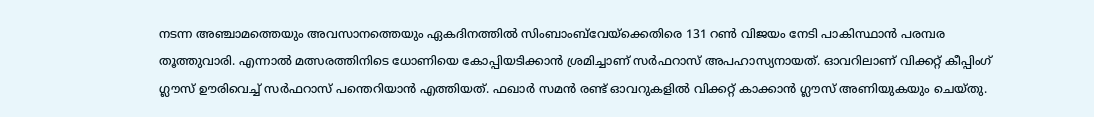നടന്ന അഞ്ചാമത്തെയും അവസാനത്തെയും ഏകദിനത്തില്‍ സിംബാംബ്‌വേയ്‌ക്കെതിരെ 131 റണ്‍ വിജയം നേടി പാകിസ്ഥാന്‍ പരമ്പര തൂത്തുവാരി. എന്നാല്‍ മത്സരത്തിനിടെ ധോണിയെ കോപ്പിയടിക്കാന്‍ ശ്രമിച്ചാണ് സര്‍ഫറാസ് അപഹാസ്യനായത്. ഓവറിലാണ് വിക്കറ്റ് കീപ്പിംഗ് ഗ്ലൗസ് ഊരിവെച്ച് സര്‍ഫറാസ് പന്തെറിയാന്‍ എത്തിയത്. ഫഖാര്‍ സമന്‍ രണ്ട് ഓവറുകളില്‍ വിക്കറ്റ് കാക്കാന്‍ ഗ്ലൗസ് അണിയുകയും ചെയ്തു.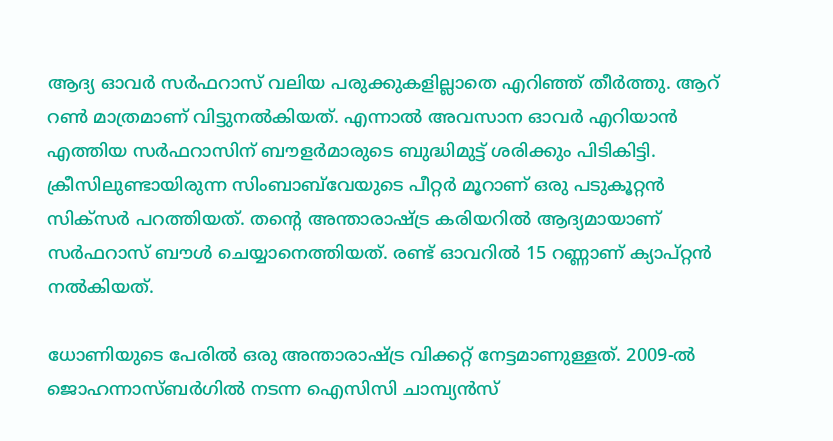ആദ്യ ഓവര്‍ സര്‍ഫറാസ് വലിയ പരുക്കുകളില്ലാതെ എറിഞ്ഞ് തീര്‍ത്തു. ആറ് റണ്‍ മാത്രമാണ് വിട്ടുനല്‍കിയത്. എന്നാല്‍ അവസാന ഓവര്‍ എറിയാന്‍ എത്തിയ സര്‍ഫറാസിന് ബൗളര്‍മാരുടെ ബുദ്ധിമുട്ട് ശരിക്കും പിടികിട്ടി. ക്രീസിലുണ്ടായിരുന്ന സിംബാബ്‌വേയുടെ പീറ്റര്‍ മൂറാണ് ഒരു പടുകൂറ്റന്‍ സിക്‌സര്‍ പറത്തിയത്. തന്റെ അന്താരാഷ്ട്ര കരിയറില്‍ ആദ്യമായാണ് സര്‍ഫറാസ് ബൗള്‍ ചെയ്യാനെത്തിയത്. രണ്ട് ഓവറില്‍ 15 റണ്ണാണ് ക്യാപ്റ്റന്‍ നല്‍കിയത്.

ധോണിയുടെ പേരില്‍ ഒരു അന്താരാഷ്ട്ര വിക്കറ്റ് നേട്ടമാണുള്ളത്. 2009-ല്‍ ജൊഹന്നാസ്ബര്‍ഗില്‍ നടന്ന ഐസിസി ചാമ്പ്യന്‍സ്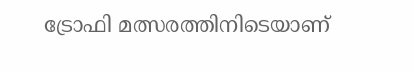ട്രോഫി മത്സരത്തിനിടെയാണ്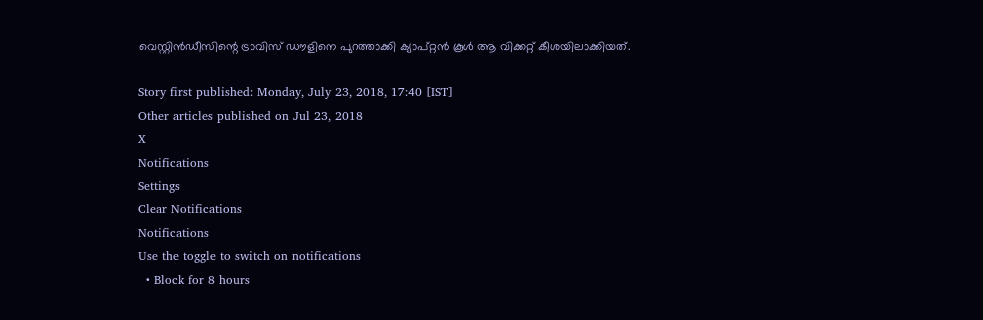വെസ്റ്റിന്‍ഡീസിന്റെ ട്രാവിസ് ഡൗളിനെ പുറത്താക്കി ക്യാപ്റ്റന്‍ കൂള്‍ ആ വിക്കറ്റ് കീശയിലാക്കിയത്.

Story first published: Monday, July 23, 2018, 17:40 [IST]
Other articles published on Jul 23, 2018
X
Notifications
Settings
Clear Notifications
Notifications
Use the toggle to switch on notifications
  • Block for 8 hours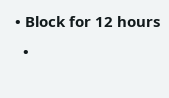• Block for 12 hours
  •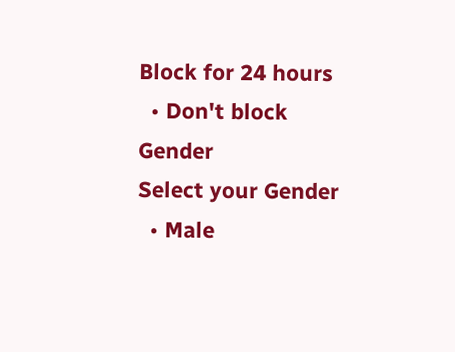Block for 24 hours
  • Don't block
Gender
Select your Gender
  • Male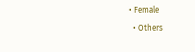• Female
  • Others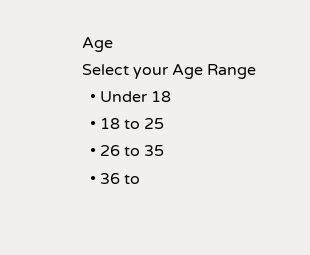Age
Select your Age Range
  • Under 18
  • 18 to 25
  • 26 to 35
  • 36 to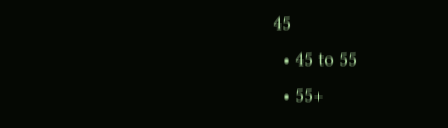45
  • 45 to 55
  • 55+